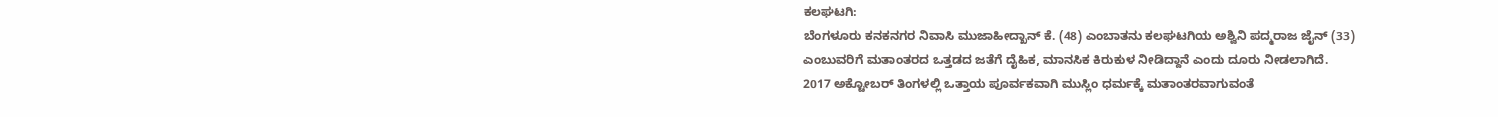ಕಲಘಟಗಿ:
ಬೆಂಗಳೂರು ಕನಕನಗರ ನಿವಾಸಿ ಮುಜಾಹೀದ್ಖಾನ್ ಕೆ. (48) ಎಂಬಾತನು ಕಲಘಟಗಿಯ ಅಶ್ವಿನಿ ಪದ್ಮರಾಜ ಜೈನ್ (33) ಎಂಬುವರಿಗೆ ಮತಾಂತರದ ಒತ್ತಡದ ಜತೆಗೆ ದೈಹಿಕ, ಮಾನಸಿಕ ಕಿರುಕುಳ ನೀಡಿದ್ದಾನೆ ಎಂದು ದೂರು ನೀಡಲಾಗಿದೆ.
2017 ಅಕ್ಟೋಬರ್ ತಿಂಗಳಲ್ಲಿ ಒತ್ತಾಯ ಪೂರ್ವಕವಾಗಿ ಮುಸ್ಲಿಂ ಧರ್ಮಕ್ಕೆ ಮತಾಂತರವಾಗುವಂತೆ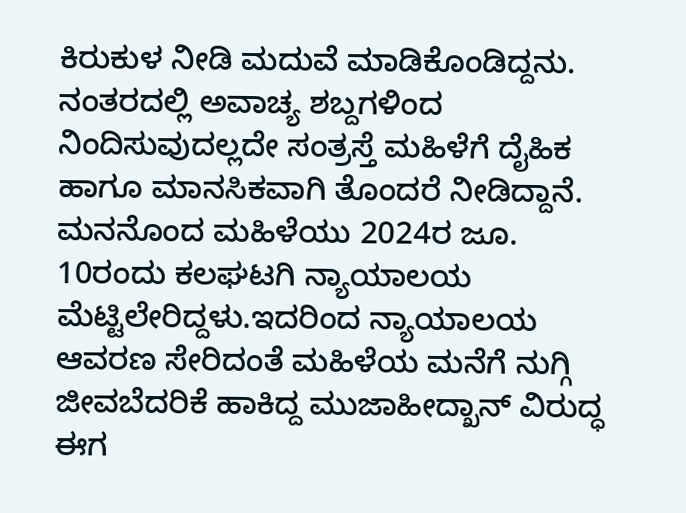ಕಿರುಕುಳ ನೀಡಿ ಮದುವೆ ಮಾಡಿಕೊಂಡಿದ್ದನು. ನಂತರದಲ್ಲಿ ಅವಾಚ್ಯ ಶಬ್ದಗಳಿಂದ ನಿಂದಿಸುವುದಲ್ಲದೇ ಸಂತ್ರಸ್ತೆ ಮಹಿಳೆಗೆ ದೈಹಿಕ ಹಾಗೂ ಮಾನಸಿಕವಾಗಿ ತೊಂದರೆ ನೀಡಿದ್ದಾನೆ. ಮನನೊಂದ ಮಹಿಳೆಯು 2024ರ ಜೂ. 10ರಂದು ಕಲಘಟಗಿ ನ್ಯಾಯಾಲಯ ಮೆಟ್ಟಿಲೇರಿದ್ದಳು.ಇದರಿಂದ ನ್ಯಾಯಾಲಯ ಆವರಣ ಸೇರಿದಂತೆ ಮಹಿಳೆಯ ಮನೆಗೆ ನುಗ್ಗಿ ಜೀವಬೆದರಿಕೆ ಹಾಕಿದ್ದ ಮುಜಾಹೀದ್ಖಾನ್ ವಿರುದ್ಧ ಈಗ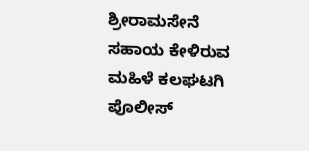ಶ್ರೀರಾಮಸೇನೆ ಸಹಾಯ ಕೇಳಿರುವ ಮಹಿಳೆ ಕಲಘಟಗಿ ಪೊಲೀಸ್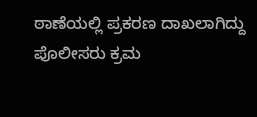ಠಾಣೆಯಲ್ಲಿ ಪ್ರಕರಣ ದಾಖಲಾಗಿದ್ದು ಪೊಲೀಸರು ಕ್ರಮ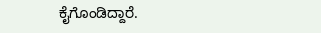ಕೈಗೊಂಡಿದ್ದಾರೆ.